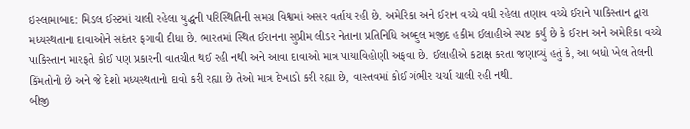ઇસ્લામાબાદ: મિડલ ઈસ્ટમાં ચાલી રહેલા યુદ્ધની પરિસ્થિતિની સમગ્ર વિશ્વમાં અસર વર્તાય રહી છે. અમેરિકા અને ઈરાન વચ્ચે વધી રહેલા તણાવ વચ્ચે ઈરાને પાકિસ્તાન દ્વારા મધ્યસ્થતાના દાવાઓને સદંતર ફગાવી દીધા છે. ભારતમાં સ્થિત ઈરાનના સુપ્રીમ લીડર નેતાના પ્રતિનિધિ અબ્દુલ મજીદ હકીમ ઈલાહીએ સ્પષ્ટ કર્યું છે કે ઈરાન અને અમેરિકા વચ્ચે પાકિસ્તાન મારફતે કોઈ પણ પ્રકારની વાતચીત થઈ રહી નથી અને આવા દાવાઓ માત્ર પાયાવિહોણી અફવા છે. ઈલાહીએ કટાક્ષ કરતા જણાવ્યું હતું કે, આ બધો ખેલ તેલની કિંમતોનો છે અને જે દેશો મધ્યસ્થતાનો દાવો કરી રહ્યા છે તેઓ માત્ર દેખાડો કરી રહ્યા છે, વાસ્તવમાં કોઈ ગંભીર ચર્ચા ચાલી રહી નથી.
બીજી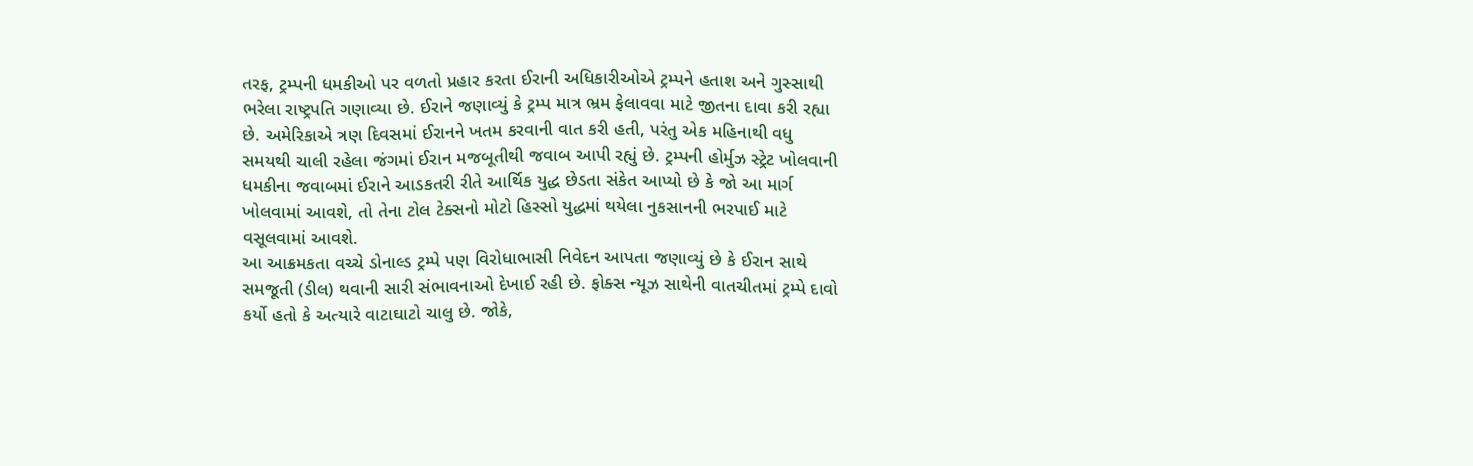તરફ, ટ્રમ્પની ધમકીઓ પર વળતો પ્રહાર કરતા ઈરાની અધિકારીઓએ ટ્રમ્પને હતાશ અને ગુસ્સાથી ભરેલા રાષ્ટ્રપતિ ગણાવ્યા છે. ઈરાને જણાવ્યું કે ટ્રમ્પ માત્ર ભ્રમ ફેલાવવા માટે જીતના દાવા કરી રહ્યા છે. અમેરિકાએ ત્રણ દિવસમાં ઈરાનને ખતમ કરવાની વાત કરી હતી, પરંતુ એક મહિનાથી વધુ સમયથી ચાલી રહેલા જંગમાં ઈરાન મજબૂતીથી જવાબ આપી રહ્યું છે. ટ્રમ્પની હોર્મુઝ સ્ટ્રેટ ખોલવાની ધમકીના જવાબમાં ઈરાને આડકતરી રીતે આર્થિક યુદ્ધ છેડતા સંકેત આપ્યો છે કે જો આ માર્ગ ખોલવામાં આવશે, તો તેના ટોલ ટેક્સનો મોટો હિસ્સો યુદ્ધમાં થયેલા નુકસાનની ભરપાઈ માટે વસૂલવામાં આવશે.
આ આક્રમકતા વચ્ચે ડોનાલ્ડ ટ્રમ્પે પણ વિરોધાભાસી નિવેદન આપતા જણાવ્યું છે કે ઈરાન સાથે સમજૂતી (ડીલ) થવાની સારી સંભાવનાઓ દેખાઈ રહી છે. ફોક્સ ન્યૂઝ સાથેની વાતચીતમાં ટ્રમ્પે દાવો કર્યો હતો કે અત્યારે વાટાઘાટો ચાલુ છે. જોકે,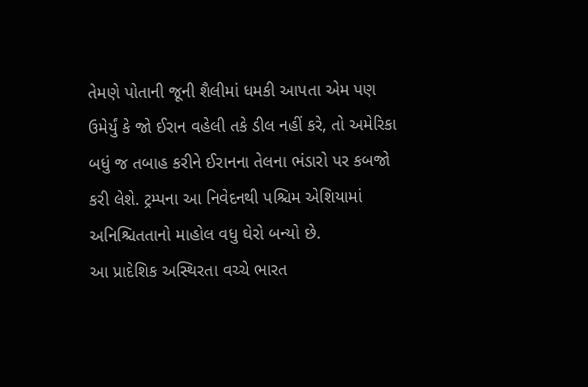તેમણે પોતાની જૂની શૈલીમાં ધમકી આપતા એમ પણ ઉમેર્યું કે જો ઈરાન વહેલી તકે ડીલ નહીં કરે, તો અમેરિકા બધું જ તબાહ કરીને ઈરાનના તેલના ભંડારો પર કબજો કરી લેશે. ટ્રમ્પના આ નિવેદનથી પશ્ચિમ એશિયામાં અનિશ્ચિતતાનો માહોલ વધુ ઘેરો બન્યો છે.
આ પ્રાદેશિક અસ્થિરતા વચ્ચે ભારત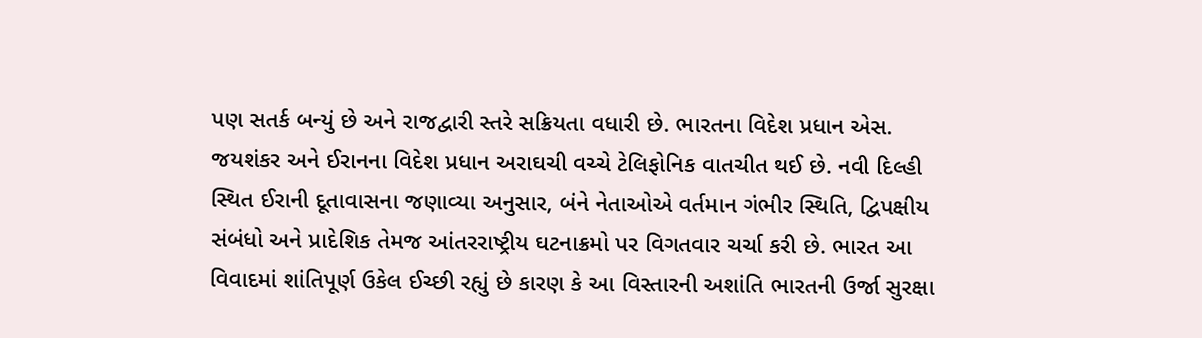પણ સતર્ક બન્યું છે અને રાજદ્વારી સ્તરે સક્રિયતા વધારી છે. ભારતના વિદેશ પ્રધાન એસ. જયશંકર અને ઈરાનના વિદેશ પ્રધાન અરાઘચી વચ્ચે ટેલિફોનિક વાતચીત થઈ છે. નવી દિલ્હી સ્થિત ઈરાની દૂતાવાસના જણાવ્યા અનુસાર, બંને નેતાઓએ વર્તમાન ગંભીર સ્થિતિ, દ્વિપક્ષીય સંબંધો અને પ્રાદેશિક તેમજ આંતરરાષ્ટ્રીય ઘટનાક્રમો પર વિગતવાર ચર્ચા કરી છે. ભારત આ વિવાદમાં શાંતિપૂર્ણ ઉકેલ ઈચ્છી રહ્યું છે કારણ કે આ વિસ્તારની અશાંતિ ભારતની ઉર્જા સુરક્ષા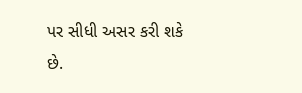પર સીધી અસર કરી શકે છે.